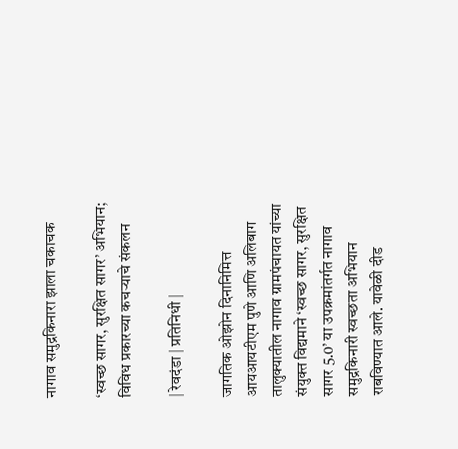नागाव समुद्रकिनारा झाला चकाचक

‘स्वच्छ सागर, सुरक्षित सागर‌’ अभियान; विविध प्रकारच्या कचऱ्याचे संकलन

| रेवदंडा | प्रतिनिधी |

जागतिक ओझोन दिनानिमित्त आयआयटीएम पुणे आणि अलिबाग तालुक्यातील नागाव ग्रामपंचायत यांच्या संयुक्त विद्यमाने ‌‘स्वच्छ सागर, सुरक्षित सागर 5.0’ या उपक्रमांतर्गत नागाव समुद्रकिनारी स्वच्छता अभियान राबविण्यात आले. यावेळी दीड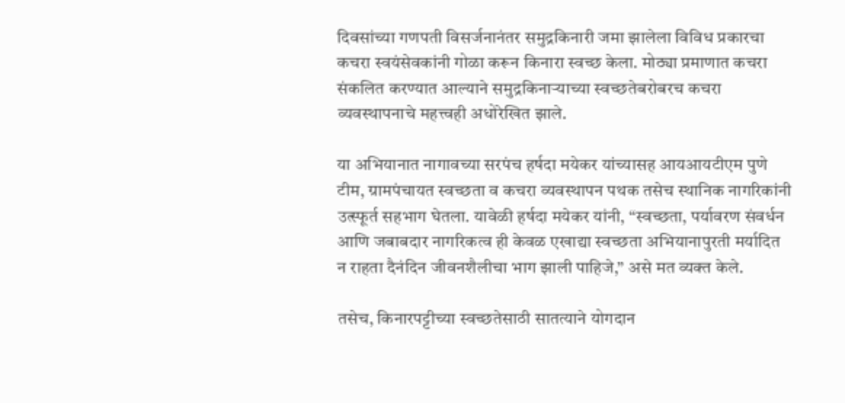दिवसांच्या गणपती विसर्जनानंतर समुद्रकिनारी जमा झालेला विविध प्रकारचा कचरा स्वयंसेवकांनी गोळा करून किनारा स्वच्छ केला. मोठ्या प्रमाणात कचरा संकलित करण्यात आल्याने समुद्रकिनाऱ्याच्या स्वच्छतेबरोबरच कचरा व्यवस्थापनाचे महत्त्वही अधोरेखित झाले.

या अभियानात नागावच्या सरपंच हर्षदा मयेकर यांच्यासह आयआयटीएम पुणे टीम, ग्रामपंचायत स्वच्छता व कचरा व्यवस्थापन पथक तसेच स्थानिक नागरिकांनी उत्स्फूर्त सहभाग घेतला. यावेळी हर्षदा मयेकर यांनी, “स्वच्छता, पर्यावरण संवर्धन आणि जबाबदार नागरिकत्व ही केवळ एखाद्या स्वच्छता अभियानापुरती मर्यादित न राहता दैनंदिन जीवनशैलीचा भाग झाली पाहिजे,” असे मत व्यक्त केले.

तसेच, किनारपट्टीच्या स्वच्छतेसाठी सातत्याने योगदान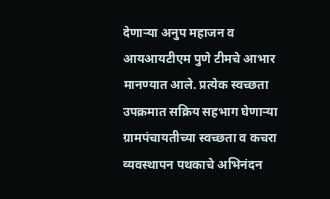देणाऱ्या अनुप महाजन व आयआयटीएम पुणे टीमचे आभार मानण्यात आले. प्रत्येक स्वच्छता उपक्रमात सक्रिय सहभाग घेणाऱ्या ग्रामपंचायतीच्या स्वच्छता व कचरा व्यवस्थापन पथकाचे अभिनंदन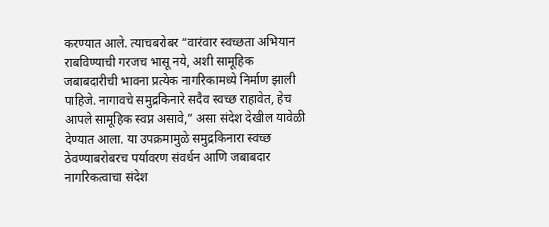करण्यात आले. त्याचबरोबर “वारंवार स्वच्छता अभियान राबविण्याची गरजच भासू नये, अशी सामूहिक जबाबदारीची भावना प्रत्येक नागरिकामध्ये निर्माण झाली पाहिजे. नागावचे समुद्रकिनारे सदैव स्वच्छ राहावेत, हेच आपले सामूहिक स्वप्न असावे,” असा संदेश देखील यावेळी देण्यात आला. या उपक्रमामुळे समुद्रकिनारा स्वच्छ ठेवण्याबरोबरच पर्यावरण संवर्धन आणि जबाबदार नागरिकत्वाचा संदेश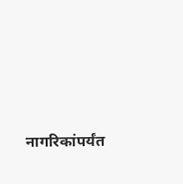नागरिकांपर्यंत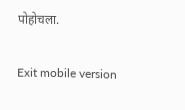पोहोचला.

Exit mobile version